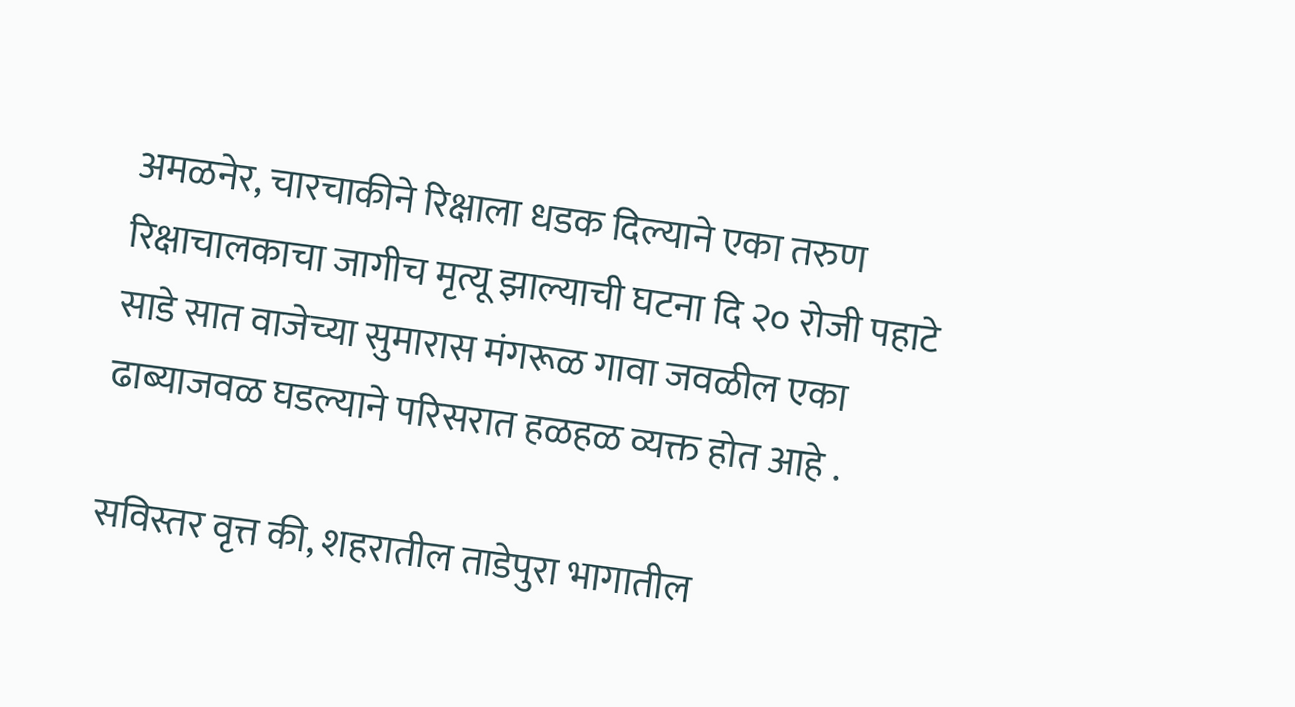अमळनेर, चारचाकीने रिक्षाला धडक दिल्याने एका तरुण रिक्षाचालकाचा जागीच मृत्यू झाल्याची घटना दि २० रोजी पहाटे साडे सात वाजेच्या सुमारास मंगरूळ गावा जवळील एका ढाब्याजवळ घडल्याने परिसरात हळहळ व्यक्त होत आहे .

सविस्तर वृत्त की, शहरातील ताडेपुरा भागातील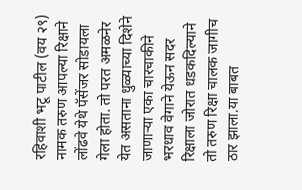रहिवाशी भटू पाटील (वय २९) नामक तरुण आपल्या रिक्षाने लोंढवे येथे पॅसेंजर सोडायला गेला होता. तो परत अमळनेर येत असताना धुळ्याच्या दिशेने जाणाऱ्या एका चारचाकीने भरधाव वेगाने येऊन सदर रिक्षाला जोरात धडकदिल्याने तो तरुण रिक्षा चालक जागीच ठार झाला.या बाबत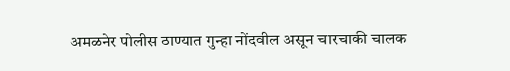अमळनेर पोलीस ठाण्यात गुन्हा नोंदवील असून चारचाकी चालक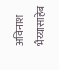अविनाश भैय्यासाहेब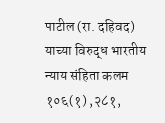पाटील (रा. दहिवद) याच्या विरुद्ध भारतीय न्याय संहिता कलम १०६(१) ,२८१,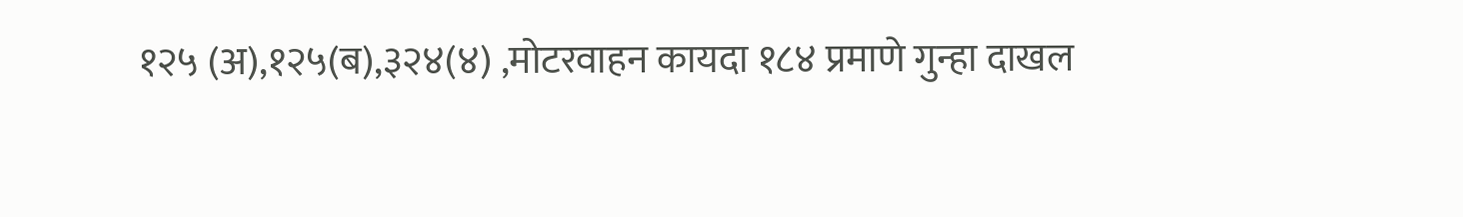१२५ (अ),१२५(ब),३२४(४) ,मोटरवाहन कायदा १८४ प्रमाणे गुन्हा दाखल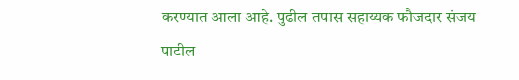करण्यात आला आहे. पुढील तपास सहाय्यक फौजदार संजय पाटील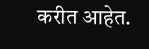करीत आहेत.